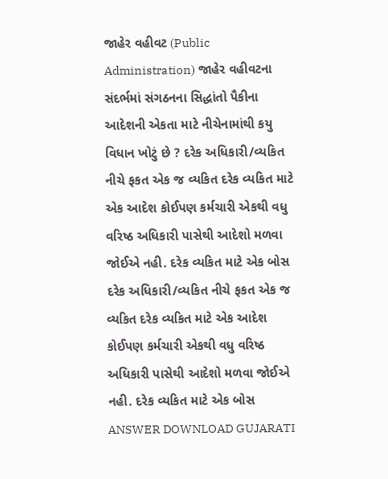જાહેર વહીવટ (Public Administration) જાહેર વહીવટના સંદર્ભમાં સંગઠનના સિદ્ધાંતો પૈકીના આદેશની એકતા માટે નીચેનામાંથી કયુ વિધાન ખોટું છે ? દરેક અધિકારી/વ્યકિત નીચે ફકત એક જ વ્યકિત દરેક વ્યકિત માટે એક આદેશ કોઈપણ કર્મચારી એકથી વધુ વરિષ્ઠ અધિકારી પાસેથી આદેશો મળવા જોઈએ નહી. દરેક વ્યકિત માટે એક બોસ દરેક અધિકારી/વ્યકિત નીચે ફકત એક જ વ્યકિત દરેક વ્યકિત માટે એક આદેશ કોઈપણ કર્મચારી એકથી વધુ વરિષ્ઠ અધિકારી પાસેથી આદેશો મળવા જોઈએ નહી. દરેક વ્યકિત માટે એક બોસ ANSWER DOWNLOAD GUJARATI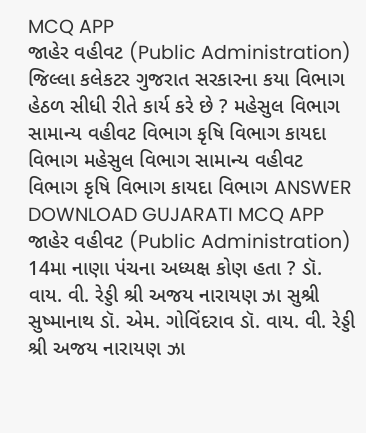MCQ APP
જાહેર વહીવટ (Public Administration) જિલ્લા કલેકટર ગુજરાત સરકારના કયા વિભાગ હેઠળ સીધી રીતે કાર્ય કરે છે ? મહેસુલ વિભાગ સામાન્ય વહીવટ વિભાગ કૃષિ વિભાગ કાયદા વિભાગ મહેસુલ વિભાગ સામાન્ય વહીવટ વિભાગ કૃષિ વિભાગ કાયદા વિભાગ ANSWER DOWNLOAD GUJARATI MCQ APP
જાહેર વહીવટ (Public Administration) 14મા નાણા પંચના અધ્યક્ષ કોણ હતા ? ડૉ. વાય. વી. રેડ્ડી શ્રી અજય નારાયણ ઝા સુશ્રી સુષ્માનાથ ડૉ. એમ. ગોવિંદરાવ ડૉ. વાય. વી. રેડ્ડી શ્રી અજય નારાયણ ઝા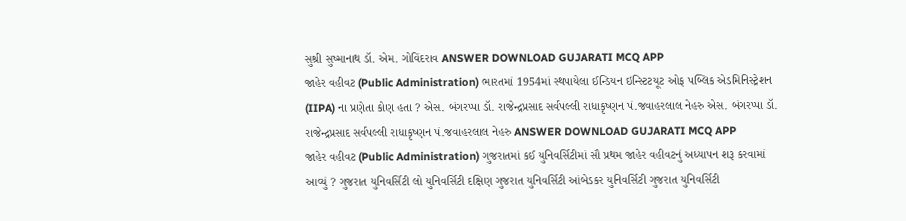સુશ્રી સુષ્માનાથ ડૉ. એમ. ગોવિંદરાવ ANSWER DOWNLOAD GUJARATI MCQ APP
જાહેર વહીવટ (Public Administration) ભારતમાં 1954માં સ્થપાયેલા ઈન્ડિયન ઇન્સ્ટિટયૂટ ઓફ પબ્લિક એડમિનિસ્ટ્રેશન (IIPA) ના પ્રણેતા કોણ હતા ? એસ. બંગરપ્પા ડૉ. રાજેન્દ્રપ્રસાદ સર્વપલ્લી રાધાકૃષ્ણન પં.જવાહરલાલ નેહરુ એસ. બંગરપ્પા ડૉ. રાજેન્દ્રપ્રસાદ સર્વપલ્લી રાધાકૃષ્ણન પં.જવાહરલાલ નેહરુ ANSWER DOWNLOAD GUJARATI MCQ APP
જાહેર વહીવટ (Public Administration) ગુજરાતમાં કઈ યુનિવર્સિટીમાં સૌ પ્રથમ જાહેર વહીવટનું અધ્યાપન શરૂ કરવામાં આવ્યું ? ગુજરાત યુનિવર્સિટી લો યુનિવર્સિટી દક્ષિણ ગુજરાત યુનિવર્સિટી આંબેડકર યુનિવર્સિટી ગુજરાત યુનિવર્સિટી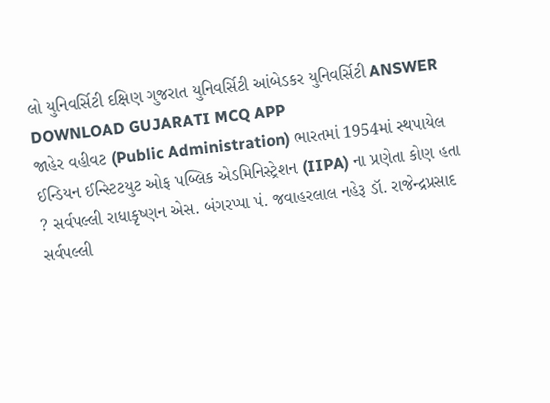લો યુનિવર્સિટી દક્ષિણ ગુજરાત યુનિવર્સિટી આંબેડકર યુનિવર્સિટી ANSWER DOWNLOAD GUJARATI MCQ APP
જાહેર વહીવટ (Public Administration) ભારતમાં 1954માં સ્થપાયેલ ઈન્ડિયન ઈન્સ્ટિટયુટ ઓફ પબ્લિક એડમિનિસ્ટ્રેશન (IIPA) ના પ્રણેતા કોણ હતા ? સર્વપલ્લી રાધાકૃષ્ણન એસ. બંગરપ્પા પં. જવાહરલાલ નહેરૂ ડૉ. રાજેન્દ્રપ્રસાદ સર્વપલ્લી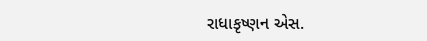રાધાકૃષ્ણન એસ.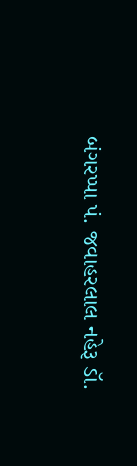બંગરપ્પા પં. જવાહરલાલ નહેરૂ ડૉ.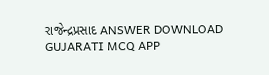રાજેન્દ્રપ્રસાદ ANSWER DOWNLOAD GUJARATI MCQ APP